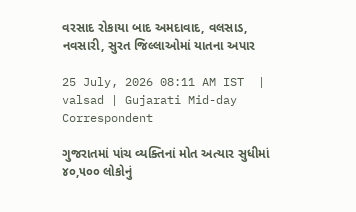વરસાદ રોકાયા બાદ અમદાવાદ, વલસાડ, નવસારી, સુરત જિલ્લાઓમાં યાતના અપાર

25 July, 2026 08:11 AM IST  |  valsad | Gujarati Mid-day Correspondent

ગુજરાતમાં પાંચ વ્યક્તિનાં મોત અત્યાર સુધીમાં ૪૦,૫૦૦ લોકોનું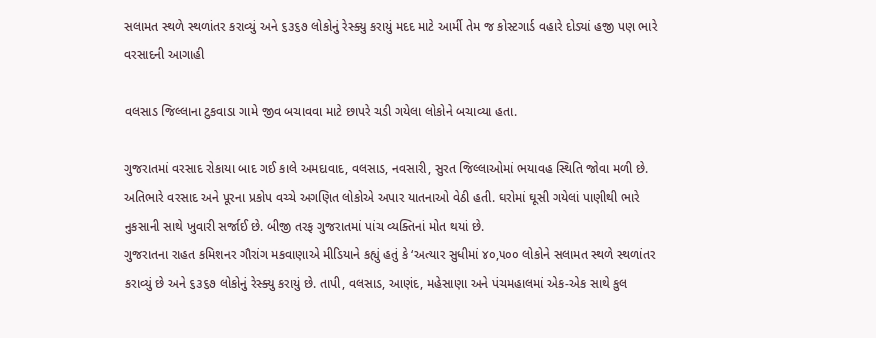સલામત સ્થળે સ્થળાંતર કરાવ્યું અને ૬૩૬૭ લોકોનું રેસ્ક્યુ કરાયું મદદ માટે આર્મી તેમ જ કોસ્ટગાર્ડ વહારે દોડ્યાં હજી પણ ભારે વરસાદની આગાહી

વલસાડ જિલ્લાના ટુકવાડા ગામે જીવ બચાવવા માટે છાપરે ચડી ગયેલા લોકોને બચાવ્યા હતા.

ગુજરાતમાં વરસાદ રોકાયા બાદ ગઈ કાલે અમદાવાદ, વલસાડ, નવસારી, સુરત જિલ્લાઓમાં ભયાવહ સ્થિતિ જોવા મળી છે. અતિભારે વરસાદ અને પૂરના પ્રકોપ વચ્ચે અગણિત લોકોએ અપાર યાતનાઓ વેઠી હતી. ઘરોમાં ઘૂસી ગયેલાં પાણીથી ભારે નુકસાની સાથે ખુવારી સર્જાઈ છે. બીજી તરફ ગુજરાતમાં પાંચ વ્યક્તિનાં મોત થયાં છે.
ગુજરાતના રાહત કમિશનર ગૌરાંગ મકવાણાએ મીડિયાને કહ્યું હતું કે ‘અત્યાર સુધીમાં ૪૦,૫૦૦ લોકોને સલામત સ્થળે સ્થળાંતર કરાવ્યું છે અને ૬૩૬૭ લોકોનું રેસ્ક્યુ કરાયું છે. તાપી, વલસાડ, આણંદ, મહેસાણા અને પંચમહાલમાં એક-એક સાથે કુલ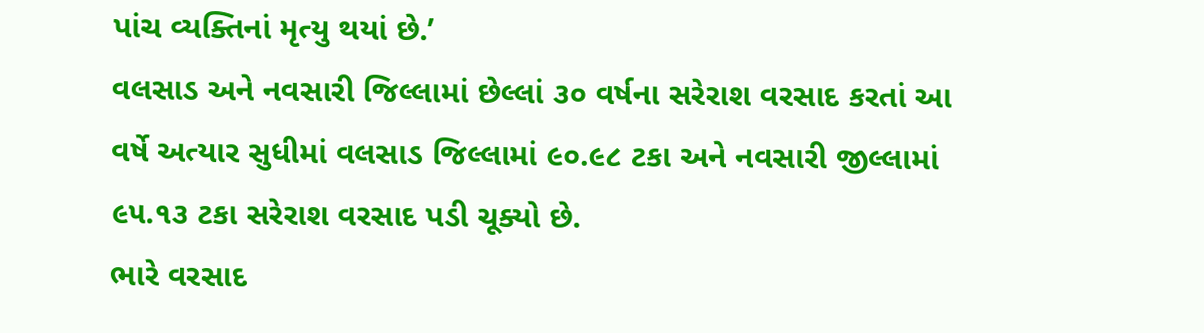પાંચ વ્યક્તિનાં મૃત્યુ થયાં છે.’
વલસાડ અને નવસારી જિલ્લામાં છેલ્લાં ૩૦ વર્ષના સરેરાશ વરસાદ કરતાં આ વર્ષે અત્યાર સુધીમાં વલસાડ જિલ્લામાં ૯૦.૯૮ ટકા અને નવસારી જીલ્લામાં ૯૫.૧૩ ટકા સરેરાશ વરસાદ પડી ચૂક્યો છે.
ભારે વરસાદ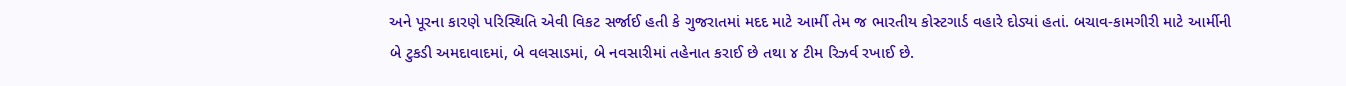અને પૂરના કારણે પરિસ્થિતિ એવી વિકટ સર્જાઈ હતી કે ગુજરાતમાં મદદ માટે આર્મી તેમ જ ભારતીય કોસ્ટગાર્ડ વહારે દોડ્યાં હતાં. બચાવ-કામગીરી માટે આર્મીની બે ટુકડી અમદાવાદમાં, બે વલસાડમાં, બે નવસારીમાં તહેનાત કરાઈ છે તથા ૪ ટીમ રિઝર્વ રખાઈ છે.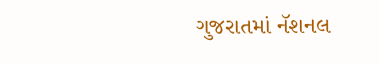ગુજરાતમાં નૅશનલ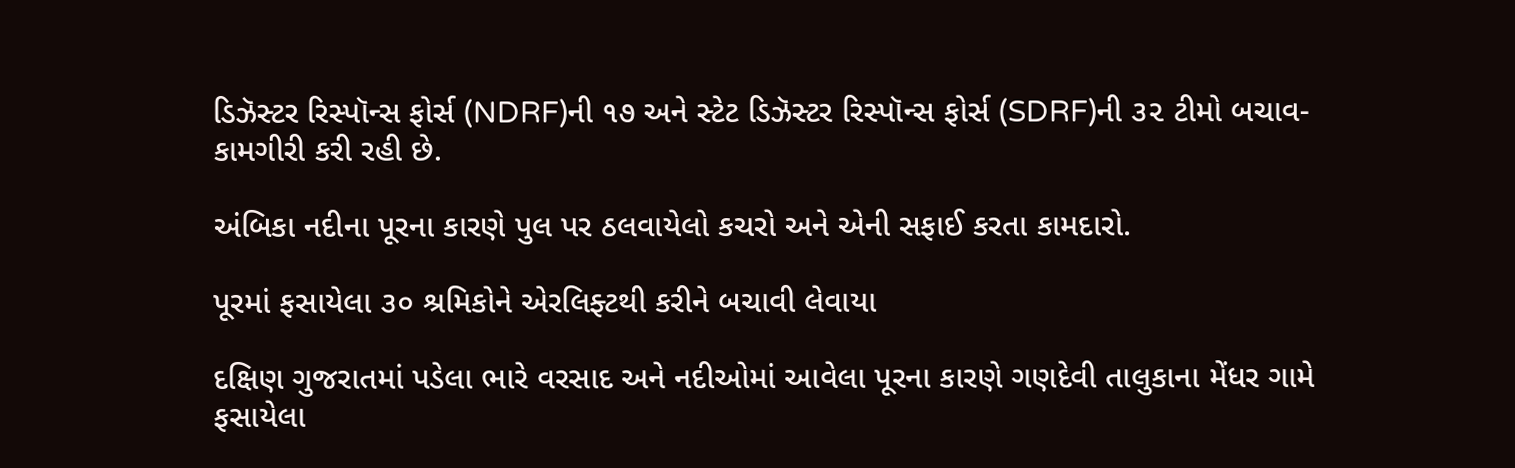ડિઝૅસ્ટર રિસ્પૉન્સ ફોર્સ (NDRF)ની ૧૭ અને સ્ટેટ ડિઝૅસ્ટર રિસ્પૉન્સ ફોર્સ (SDRF)ની ૩૨ ટીમો બચાવ-કામગીરી કરી રહી છે.

અંબિકા નદીના પૂરના કારણે પુલ પર ઠલવાયેલો કચરો અને એની સફાઈ કરતા કામદારો.

પૂરમાં ફસાયેલા ૩૦ શ્રમિકોને એરલિફ્ટથી કરીને બચાવી લેવાયા

દક્ષિણ ગુજરાતમાં પડેલા ભારે વરસાદ અને નદીઓમાં આવેલા પૂરના કારણે ગણદેવી તાલુકાના મેંધર ગામે ફસાયેલા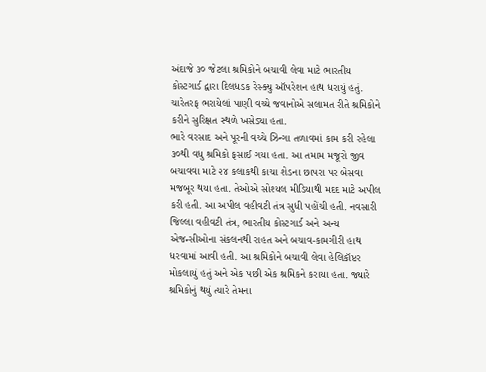અંદાજે ૩૦ જેટલા શ્રમિકોને બચાવી લેવા માટે ભારતીય કોસ્ટગાર્ડ દ્વારા દિલધડક રેસ્ક્યુ ઑપરેશન હાથ ધરાયું હતું. ચારેતરફ ભરાયેલાં પાણી વચ્ચે જવાનોએ સલામત રીતે શ્રમિકોને કરીને સુર‌િક્ષત સ્થળે ખસેડ્યા હતા.
ભારે વરસાદ અને પૂરની વચ્ચે ઝિન્ગા તળાવમાં કામ કરી રહેલા ૩૦થી વધુ શ્રમિકો ફસાઈ ગયા હતા. આ તમામ મજૂરો જીવ બચાવવા માટે ૨૪ કલાકથી કાચા શેડના છાપરા પર બેસવા મજબૂર થયા હતા. તેઓએ સોશ્યલ મીડિયાથી મદદ માટે અપીલ કરી હતી. આ અપીલ વહીવટી તંત્ર સુધી પહોંચી હતી. નવસારી જિલ્લા વહીવટી તંત્ર, ભારતીય કોસ્ટગાર્ડ અને અન્ય એજન્સીઓના સંકલનથી રાહત અને બચાવ-કામગીરી હાથ ધરવામાં આવી હતી. આ શ્રમિકોને બચાવી લેવા હેલિકૉપ્ટર મોકલાયું હતું અને એક પછી એક શ્રમિકને કરાયા હતા. જ્યારે શ્રમિકોનું થયું ત્યારે તેમના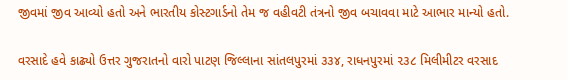જીવમાં જીવ આવ્યો હતો અને ભારતીય કોસ્ટગાર્ડનો તેમ જ વહીવટી તંત્રનો જીવ બચાવવા માટે આભાર માન્યો હતો.

વરસાદે હવે કાઢ્યો ઉત્તર ગુજરાતનો વારો પાટણ જિલ્લાના સાંતલપુરમાં ૩૩૪, રાધનપુરમાં ૨૩૮ મિલીમીટર વરસાદ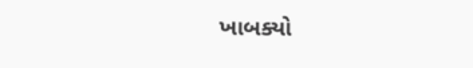ખાબક્યો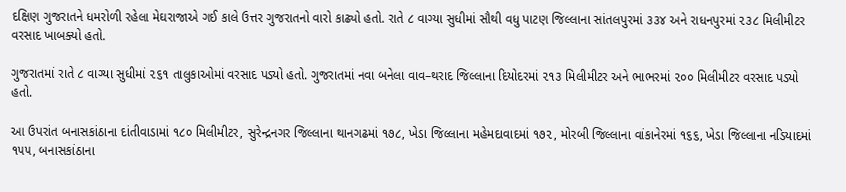દક્ષિણ ગુજરાતને ધમરોળી રહેલા મેઘરાજાએ ગઈ કાલે ઉત્તર ગુજરાતનો વારો કાઢ્યો હતો. રાતે ૮ વાગ્યા સુધીમાં સૌથી વધુ પાટણ જિલ્લાના સાંતલપુરમાં ૩૩૪ અને રાધનપુરમાં ૨૩૮ મિલીમીટર વરસાદ ખાબક્યો હતો.

ગુજરાતમાં રાતે ૮ વાગ્યા સુધીમાં ૨૬૧ તાલુકાઓમાં વરસાદ પડ્યો હતો. ગુજરાતમાં નવા બનેલા વાવ–થરાદ જિલ્લાના દિયોદરમાં ૨૧૩ મિલીમીટર અને ભાભરમાં ૨૦૦ મિલીમીટર વરસાદ પડ્યો હતો.

આ ઉપરાંત બનાસકાંઠાના દાંતીવાડામાં ૧૮૦ મિલીમીટર, સુરેન્દ્રનગર જિલ્લાના થાનગઢમાં ૧૭૮, ખેડા જિલ્લાના મહેમદાવાદમાં ૧૭૨, મોરબી જિલ્લાના વાંકાનેરમાં ૧૬૬, ખેડા જિલ્લાના નડિયાદમાં ૧૫૫, બનાસકાંઠાના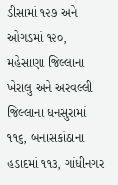ડીસામાં ૧૨૭ અને ઓગડમાં ૧૨૦, મહેસાણા જિલ્લાના ખેરાલુ અને અરવલ્લી જિલ્લાના ધનસુરામાં ૧૧૬, બનાસકાંઠાના હડાદમાં ૧૧૩, ગાંધીનગર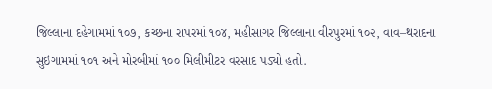જિલ્લાના દહેગામમાં ૧૦૭, કચ્છના રાપરમાં ૧૦૪, મહીસાગર જિલ્લાના વીરપુરમાં ૧૦૨, વાવ–થરાદના સુઇગામમાં ૧૦૧ અને મોરબીમાં ૧૦૦ મિલીમીટર વરસાદ પડ્યો હતો.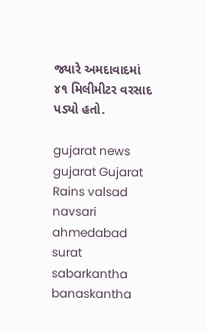જ્યારે અમદાવાદમાં ૪૧ મિલીમીટર વરસાદ પડ્યો હતો.

gujarat news gujarat Gujarat Rains valsad navsari ahmedabad surat sabarkantha banaskantha